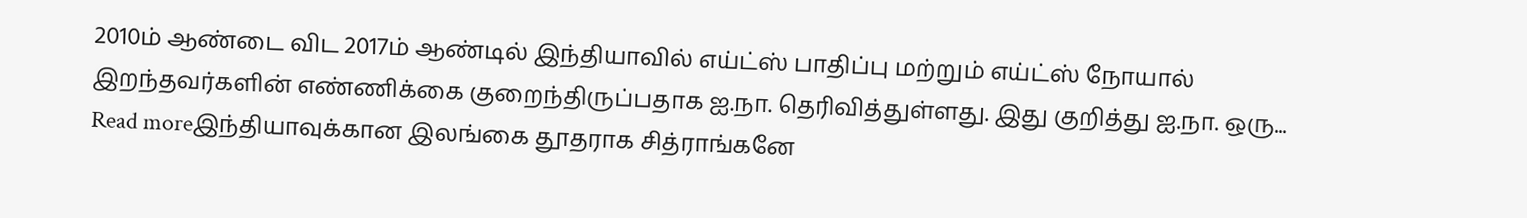2010ம் ஆண்டை விட 2017ம் ஆண்டில் இந்தியாவில் எய்ட்ஸ் பாதிப்பு மற்றும் எய்ட்ஸ் நோயால் இறந்தவர்களின் எண்ணிக்கை குறைந்திருப்பதாக ஐ.நா. தெரிவித்துள்ளது. இது குறித்து ஐ.நா. ஒரு...
Read moreஇந்தியாவுக்கான இலங்கை தூதராக சித்ராங்கனே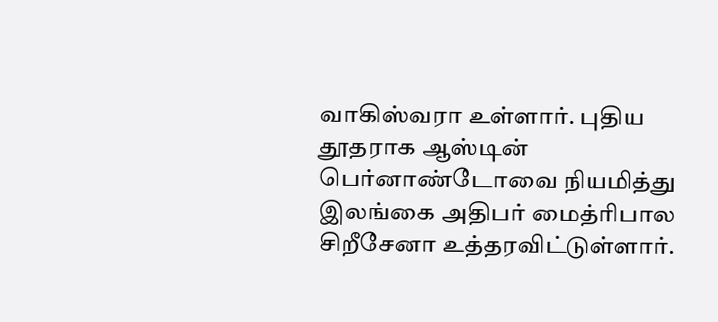வாகிஸ்வரா உள்ளார். புதிய தூதராக ஆஸ்டின் பெர்னாண்டோவை நியமித்து இலங்கை அதிபர் மைத்ரிபால சிறீசேனா உத்தரவிட்டுள்ளார்.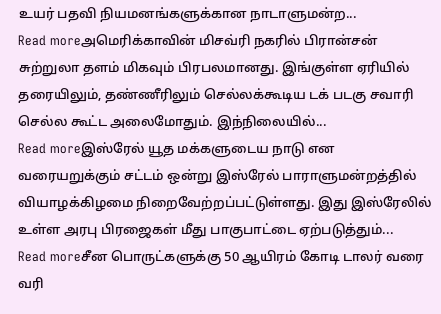உயர் பதவி நியமனங்களுக்கான நாடாளுமன்ற...
Read moreஅமெரிக்காவின் மிசவ்ரி நகரில் பிரான்சன் சுற்றுலா தளம் மிகவும் பிரபலமானது. இங்குள்ள ஏரியில் தரையிலும், தண்ணீரிலும் செல்லக்கூடிய டக் படகு சவாரி செல்ல கூட்ட அலைமோதும். இந்நிலையில்...
Read moreஇஸ்ரேல் யூத மக்களுடைய நாடு என வரையறுக்கும் சட்டம் ஒன்று இஸ்ரேல் பாராளுமன்றத்தில் வியாழக்கிழமை நிறைவேற்றப்பட்டுள்ளது. இது இஸ்ரேலில் உள்ள அரபு பிரஜைகள் மீது பாகுபாட்டை ஏற்படுத்தும்...
Read moreசீன பொருட்களுக்கு 50 ஆயிரம் கோடி டாலர் வரை வரி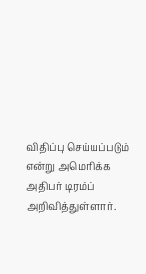விதிப்பு செய்யப்படும் என்று அமெரிக்க அதிபர் டிரம்ப் அறிவித்துள்ளார்.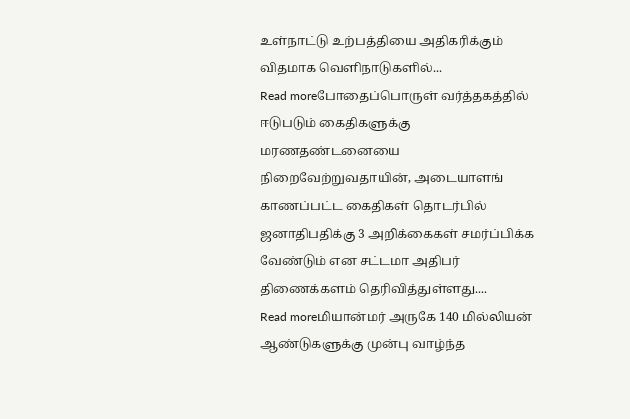உள்நாட்டு உற்பத்தியை அதிகரிக்கும் விதமாக வெளிநாடுகளில்...
Read moreபோதைப்பொருள் வர்த்தகத்தில் ஈடுபடும் கைதிகளுக்கு மரணதண்டனையை நிறைவேற்றுவதாயின், அடையாளங் காணப்பட்ட கைதிகள் தொடர்பில் ஜனாதிபதிக்கு 3 அறிக்கைகள் சமர்ப்பிக்க வேண்டும் என சட்டமா அதிபர் திணைக்களம் தெரிவித்துள்ளது....
Read moreமியான்மர் அருகே 140 மில்லியன் ஆண்டுகளுக்கு முன்பு வாழ்ந்த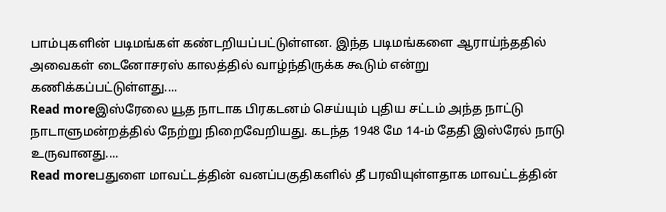பாம்புகளின் படிமங்கள் கண்டறியப்பட்டுள்ளன. இந்த படிமங்களை ஆராய்ந்ததில் அவைகள் டைனோசரஸ் காலத்தில் வாழ்ந்திருக்க கூடும் என்று கணிக்கப்பட்டுள்ளது....
Read moreஇஸ்ரேலை யூத நாடாக பிரகடனம் செய்யும் புதிய சட்டம் அந்த நாட்டு நாடாளுமன்றத்தில் நேற்று நிறைவேறியது. கடந்த 1948 மே 14-ம் தேதி இஸ்ரேல் நாடு உருவானது....
Read moreபதுளை மாவட்டத்தின் வனப்பகுதிகளில் தீ பரவியுள்ளதாக மாவட்டத்தின்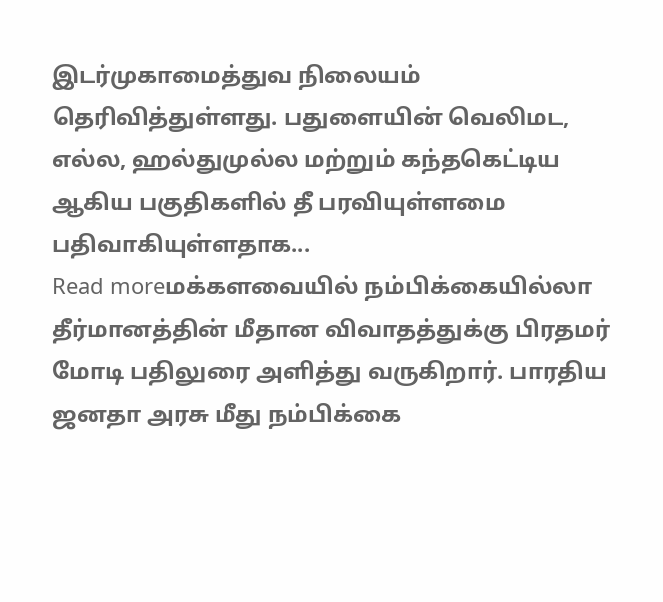இடர்முகாமைத்துவ நிலையம் தெரிவித்துள்ளது. பதுளையின் வெலிமட, எல்ல, ஹல்துமுல்ல மற்றும் கந்தகெட்டிய ஆகிய பகுதிகளில் தீ பரவியுள்ளமை பதிவாகியுள்ளதாக...
Read moreமக்களவையில் நம்பிக்கையில்லா தீர்மானத்தின் மீதான விவாதத்துக்கு பிரதமர் மோடி பதிலுரை அளித்து வருகிறார். பாரதிய ஜனதா அரசு மீது நம்பிக்கை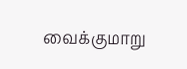வைக்குமாறு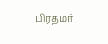பிரதமர்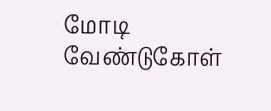மோடி வேண்டுகோள்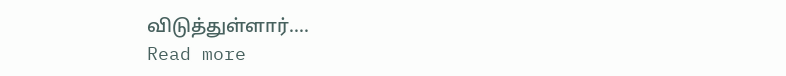விடுத்துள்ளார்....
Read more